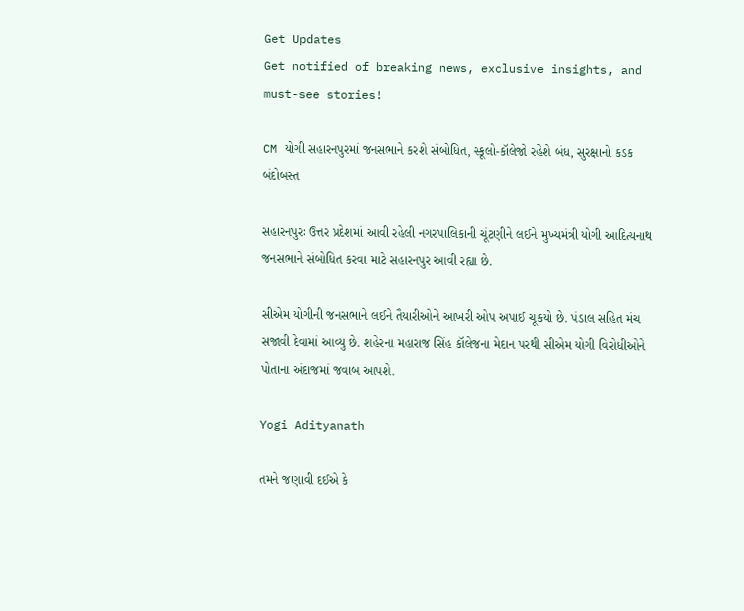Get Updates
Get notified of breaking news, exclusive insights, and must-see stories!

CM યોગી સહારનપુરમાં જનસભાને કરશે સંબોધિત, સ્કૂલો-કૉલેજો રહેશે બંધ, સુરક્ષાનો કડક બંદોબસ્ત

સહારનપુરઃ ઉત્તર પ્રદેશમાં આવી રહેલી નગરપાલિકાની ચૂંટણીને લઈને મુખ્યમંત્રી યોગી આદિત્યનાથ જનસભાને સંબોધિત કરવા માટે સહારનપુર આવી રહ્યા છે.

સીએમ યોગીની જનસભાને લઈને તૈયારીઓને આખરી ઓપ અપાઈ ચૂકયો છે. પંડાલ સહિત મંચ સજાવી દેવામાં આવ્યુ છે. શહેરના મહારાજ સિંહ કૉલેજના મેદાન પરથી સીએમ યોગી વિરોધીઓને પોતાના અંદાજમાં જવાબ આપશે.

Yogi Adityanath

તમને જણાવી દઈએ કે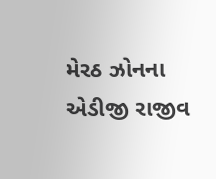મેરઠ ઝોનના એડીજી રાજીવ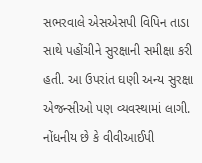સભરવાલે એસએસપી વિપિન તાડા સાથે પહોંચીને સુરક્ષાની સમીક્ષા કરી હતી. આ ઉપરાંત ઘણી અન્ય સુરક્ષા એજન્સીઓ પણ વ્યવસ્થામાં લાગી. નોંધનીય છે કે વીવીઆઈપી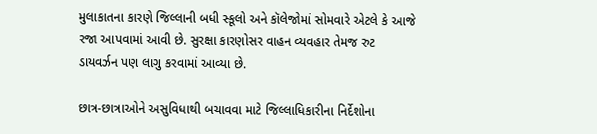મુલાકાતના કારણે જિલ્લાની બધી સ્કૂલો અને કૉલેજોમાં સોમવારે એટલે કે આજે રજા આપવામાં આવી છે. સુરક્ષા કારણોસર વાહન વ્યવહાર તેમજ રુટ ડાયવર્ઝન પણ લાગુ કરવામાં આવ્યા છે.

છાત્ર-છાત્રાઓને અસુવિધાથી બચાવવા માટે જિલ્લાધિકારીના નિર્દેશોના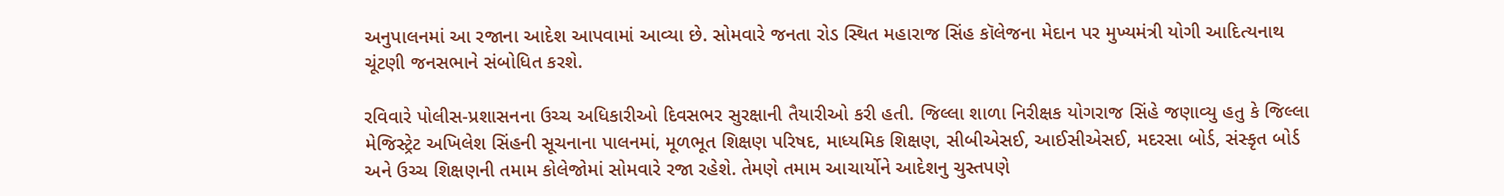અનુપાલનમાં આ રજાના આદેશ આપવામાં આવ્યા છે. સોમવારે જનતા રોડ સ્થિત મહારાજ સિંહ કૉલેજના મેદાન પર મુખ્યમંત્રી યોગી આદિત્યનાથ ચૂંટણી જનસભાને સંબોધિત કરશે.

રવિવારે પોલીસ-પ્રશાસનના ઉચ્ચ અધિકારીઓ દિવસભર સુરક્ષાની તૈયારીઓ કરી હતી. જિલ્લા શાળા નિરીક્ષક યોગરાજ સિંહે જણાવ્યુ હતુ કે જિલ્લા મેજિસ્ટ્રેટ અખિલેશ સિંહની સૂચનાના પાલનમાં, મૂળભૂત શિક્ષણ પરિષદ, માધ્યમિક શિક્ષણ, સીબીએસઈ, આઈસીએસઈ, મદરસા બોર્ડ, સંસ્કૃત બોર્ડ અને ઉચ્ચ શિક્ષણની તમામ કોલેજોમાં સોમવારે રજા રહેશે. તેમણે તમામ આચાર્યોને આદેશનુ ચુસ્તપણે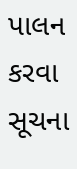પાલન કરવા સૂચના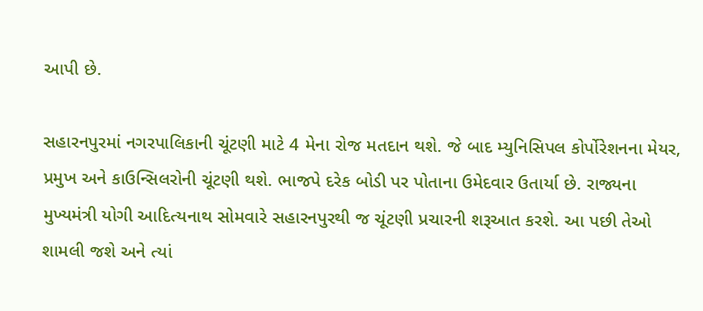આપી છે.

સહારનપુરમાં નગરપાલિકાની ચૂંટણી માટે 4 મેના રોજ મતદાન થશે. જે બાદ મ્યુનિસિપલ કોર્પોરેશનના મેયર, પ્રમુખ અને કાઉન્સિલરોની ચૂંટણી થશે. ભાજપે દરેક બોડી પર પોતાના ઉમેદવાર ઉતાર્યા છે. રાજ્યના મુખ્યમંત્રી યોગી આદિત્યનાથ સોમવારે સહારનપુરથી જ ચૂંટણી પ્રચારની શરૂઆત કરશે. આ પછી તેઓ શામલી જશે અને ત્યાં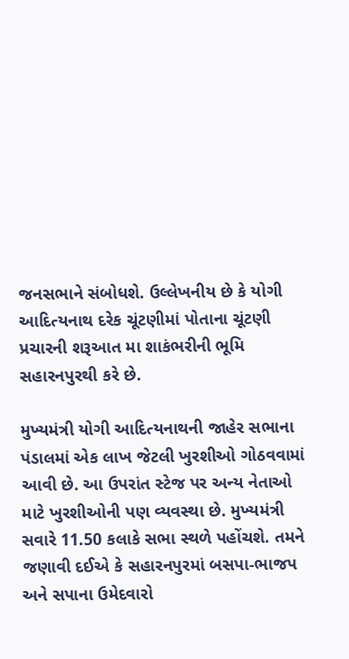જનસભાને સંબોધશે. ઉલ્લેખનીય છે કે યોગી આદિત્યનાથ દરેક ચૂંટણીમાં પોતાના ચૂંટણી પ્રચારની શરૂઆત મા શાકંભરીની ભૂમિ સહારનપુરથી કરે છે.

મુખ્યમંત્રી યોગી આદિત્યનાથની જાહેર સભાના પંડાલમાં એક લાખ જેટલી ખુરશીઓ ગોઠવવામાં આવી છે. આ ઉપરાંત સ્ટેજ પર અન્ય નેતાઓ માટે ખુરશીઓની પણ વ્યવસ્થા છે. મુખ્યમંત્રી સવારે 11.50 કલાકે સભા સ્થળે પહોંચશે. તમને જણાવી દઈએ કે સહારનપુરમાં બસપા-ભાજપ અને સપાના ઉમેદવારો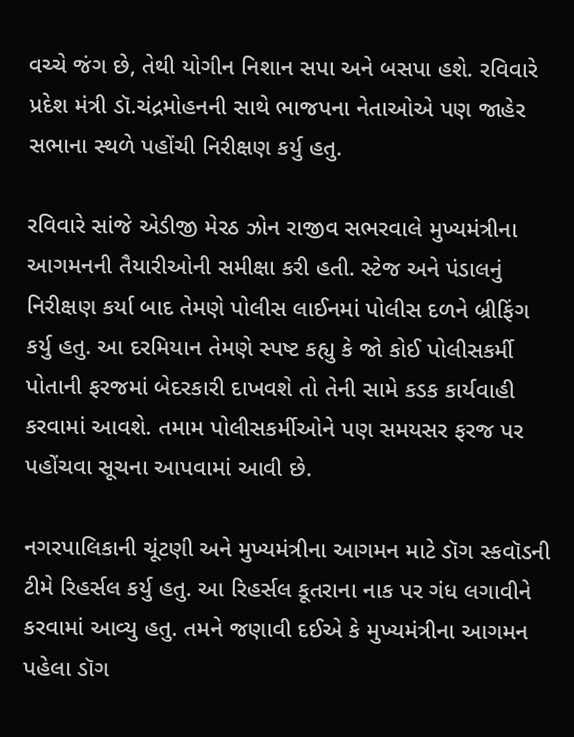વચ્ચે જંગ છે, તેથી યોગીન નિશાન સપા અને બસપા હશે. રવિવારે પ્રદેશ મંત્રી ડૉ.ચંદ્રમોહનની સાથે ભાજપના નેતાઓએ પણ જાહેર સભાના સ્થળે પહોંચી નિરીક્ષણ કર્યુ હતુ.

રવિવારે સાંજે એડીજી મેરઠ ઝોન રાજીવ સભરવાલે મુખ્યમંત્રીના આગમનની તૈયારીઓની સમીક્ષા કરી હતી. સ્ટેજ અને પંડાલનું નિરીક્ષણ કર્યા બાદ તેમણે પોલીસ લાઈનમાં પોલીસ દળને બ્રીફિંગ કર્યુ હતુ. આ દરમિયાન તેમણે સ્પષ્ટ કહ્યુ કે જો કોઈ પોલીસકર્મી પોતાની ફરજમાં બેદરકારી દાખવશે તો તેની સામે કડક કાર્યવાહી કરવામાં આવશે. તમામ પોલીસકર્મીઓને પણ સમયસર ફરજ પર પહોંચવા સૂચના આપવામાં આવી છે.

નગરપાલિકાની ચૂંટણી અને મુખ્યમંત્રીના આગમન માટે ડૉગ સ્કવૉડની ટીમે રિહર્સલ કર્યુ હતુ. આ રિહર્સલ કૂતરાના નાક પર ગંધ લગાવીને કરવામાં આવ્યુ હતુ. તમને જણાવી દઈએ કે મુખ્યમંત્રીના આગમન પહેલા ડૉગ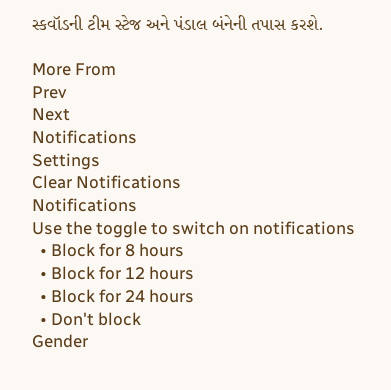સ્કવૉડની ટીમ સ્ટેજ અને પંડાલ બંનેની તપાસ કરશે.

More From
Prev
Next
Notifications
Settings
Clear Notifications
Notifications
Use the toggle to switch on notifications
  • Block for 8 hours
  • Block for 12 hours
  • Block for 24 hours
  • Don't block
Gender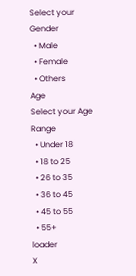Select your Gender
  • Male
  • Female
  • Others
Age
Select your Age Range
  • Under 18
  • 18 to 25
  • 26 to 35
  • 36 to 45
  • 45 to 55
  • 55+
loader
X